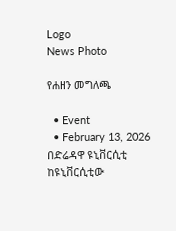Logo
News Photo

የሐዘን መግለጫ

  • Event
  • February 13, 2026
በድሬዳዋ ዩኒቨርሲቲ ከዩኒቨርሲቲው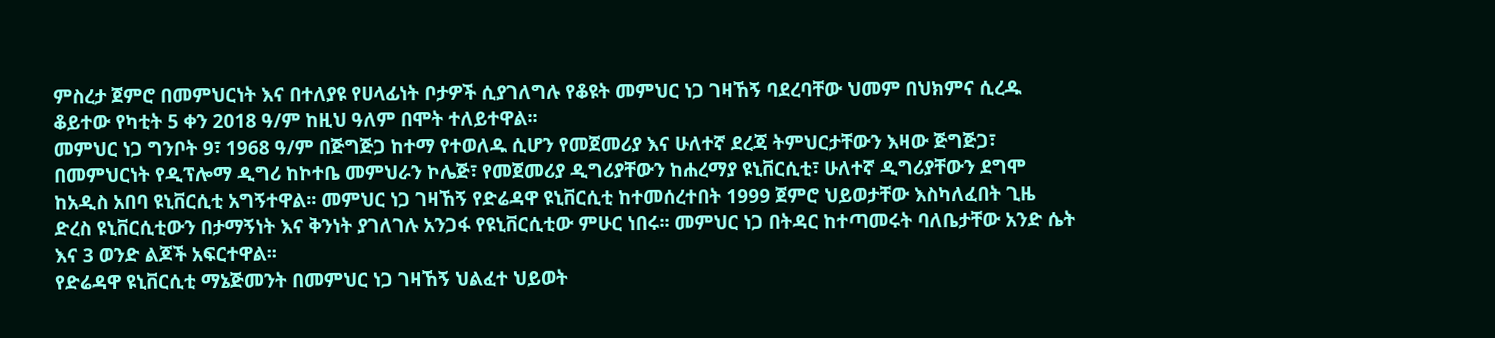ምስረታ ጀምሮ በመምህርነት እና በተለያዩ የሀላፊነት ቦታዎች ሲያገለግሉ የቆዩት መምህር ነጋ ገዛኸኝ ባደረባቸው ህመም በህክምና ሲረዱ ቆይተው የካቲት 5 ቀን 2018 ዓ/ም ከዚህ ዓለም በሞት ተለይተዋል፡፡
መምህር ነጋ ግንቦት 9፣ 1968 ዓ/ም በጅግጅጋ ከተማ የተወለዱ ሲሆን የመጀመሪያ እና ሁለተኛ ደረጃ ትምህርታቸውን እዛው ጅግጅጋ፣ በመምህርነት የዲፕሎማ ዲግሪ ከኮተቤ መምህራን ኮሌጅ፣ የመጀመሪያ ዲግሪያቸውን ከሐረማያ ዩኒቨርሲቲ፣ ሁለተኛ ዲግሪያቸውን ደግሞ ከአዲስ አበባ ዩኒቨርሲቲ አግኝተዋል፡፡ መምህር ነጋ ገዛኸኝ የድሬዳዋ ዩኒቨርሲቲ ከተመሰረተበት 1999 ጀምሮ ህይወታቸው እስካለፈበት ጊዜ ድረስ ዩኒቨርሲቲውን በታማኝነት እና ቅንነት ያገለገሉ አንጋፋ የዩኒቨርሲቲው ምሁር ነበሩ፡፡ መምህር ነጋ በትዳር ከተጣመሩት ባለቤታቸው አንድ ሴት እና 3 ወንድ ልጆች አፍርተዋል፡፡
የድሬዳዋ ዩኒቨርሲቲ ማኔጅመንት በመምህር ነጋ ገዛኸኝ ህልፈተ ህይወት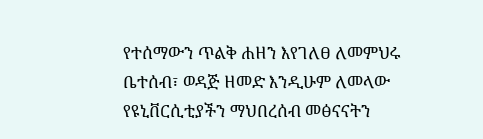የተሰማውን ጥልቅ ሐዘን እየገለፀ ለመምህሩ ቤተሰብ፣ ወዳጅ ዘመድ እንዲሁም ለመላው የዩኒቨርሲቲያችን ማህበረሰብ መፅናናትን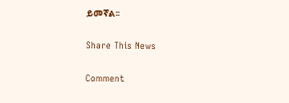ይመኛል፡፡

Share This News

Comment